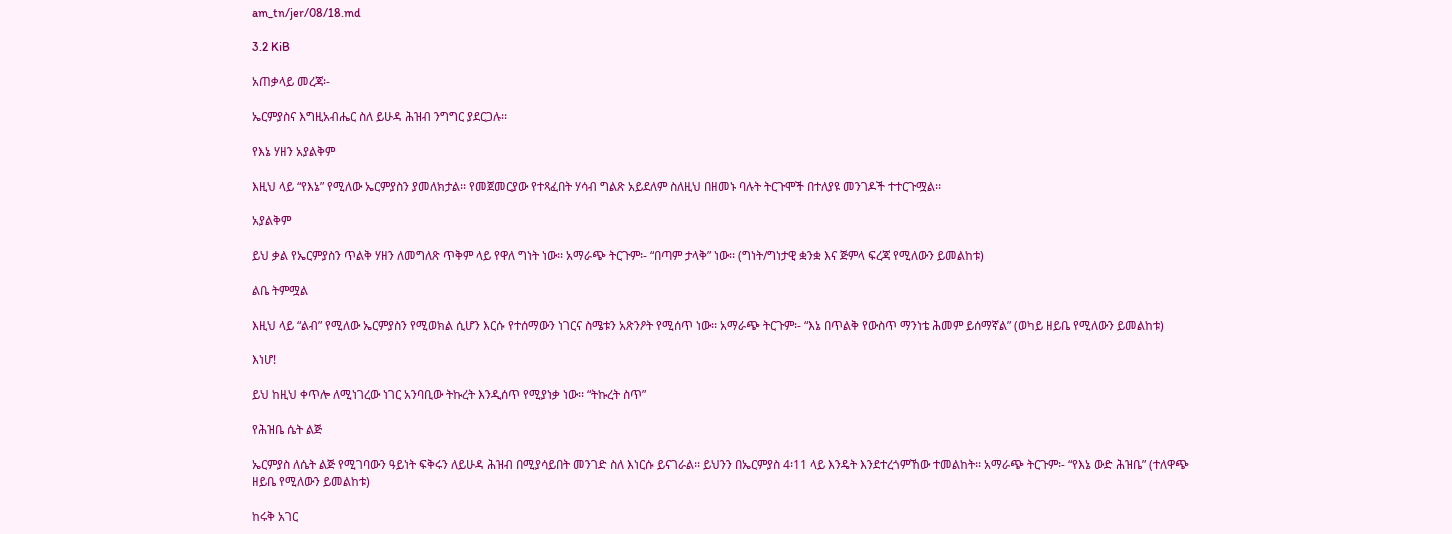am_tn/jer/08/18.md

3.2 KiB

አጠቃላይ መረጃ፡-

ኤርምያስና እግዚአብሔር ስለ ይሁዳ ሕዝብ ንግግር ያደርጋሉ፡፡

የእኔ ሃዘን አያልቅም

እዚህ ላይ “የእኔ” የሚለው ኤርምያስን ያመለክታል፡፡ የመጀመርያው የተጻፈበት ሃሳብ ግልጽ አይደለም ስለዚህ በዘመኑ ባሉት ትርጉሞች በተለያዩ መንገዶች ተተርጉሟል፡፡

አያልቅም

ይህ ቃል የኤርምያስን ጥልቅ ሃዘን ለመግለጽ ጥቅም ላይ የዋለ ግነት ነው፡፡ አማራጭ ትርጉም፡- “በጣም ታላቅ” ነው፡፡ (ግነት/ግነታዊ ቋንቋ እና ጅምላ ፍረጃ የሚለውን ይመልከቱ)

ልቤ ትምሟል

እዚህ ላይ “ልብ” የሚለው ኤርምያስን የሚወክል ሲሆን እርሱ የተሰማውን ነገርና ስሜቱን አጽንዖት የሚሰጥ ነው፡፡ አማራጭ ትርጉም፡- “እኔ በጥልቅ የውስጥ ማንነቴ ሕመም ይሰማኛል” (ወካይ ዘይቤ የሚለውን ይመልከቱ)

እነሆ!

ይህ ከዚህ ቀጥሎ ለሚነገረው ነገር አንባቢው ትኩረት እንዲሰጥ የሚያነቃ ነው፡፡ “ትኩረት ስጥ”

የሕዝቤ ሴት ልጅ

ኤርምያስ ለሴት ልጅ የሚገባውን ዓይነት ፍቅሩን ለይሁዳ ሕዝብ በሚያሳይበት መንገድ ስለ እነርሱ ይናገራል፡፡ ይህንን በኤርምያስ 4፡11 ላይ እንዴት እንደተረጎምኸው ተመልከት፡፡ አማራጭ ትርጉም፡- “የእኔ ውድ ሕዝቤ” (ተለዋጭ ዘይቤ የሚለውን ይመልከቱ)

ከሩቅ አገር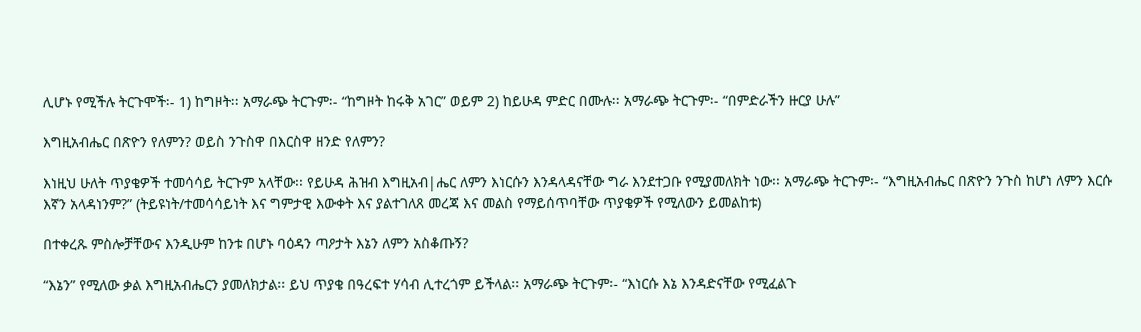ሊሆኑ የሚችሉ ትርጉሞች፡- 1) ከግዞት፡፡ አማራጭ ትርጉም፡- “ከግዞት ከሩቅ አገር” ወይም 2) ከይሁዳ ምድር በሙሉ፡፡ አማራጭ ትርጉም፡- “በምድራችን ዙርያ ሁሉ”

እግዚአብሔር በጽዮን የለምን? ወይስ ንጉስዋ በእርስዋ ዘንድ የለምን?

እነዚህ ሁለት ጥያቄዎች ተመሳሳይ ትርጉም አላቸው፡፡ የይሁዳ ሕዝብ እግዚአብ|ሔር ለምን እነርሱን እንዳላዳናቸው ግራ እንደተጋቡ የሚያመለክት ነው፡፡ አማራጭ ትርጉም፡- “እግዚአብሔር በጽዮን ንጉስ ከሆነ ለምን እርሱ እኛን አላዳነንም?” (ትይዩነት/ተመሳሳይነት እና ግምታዊ እውቀት እና ያልተገለጸ መረጃ እና መልስ የማይሰጥባቸው ጥያቄዎች የሚለውን ይመልከቱ)

በተቀረጹ ምስሎቻቸውና እንዲሁም ከንቱ በሆኑ ባዕዳን ጣዖታት እኔን ለምን አስቆጡኝ?

“እኔን” የሚለው ቃል እግዚአብሔርን ያመለክታል፡፡ ይህ ጥያቄ በዓረፍተ ሃሳብ ሊተረጎም ይችላል፡፡ አማራጭ ትርጉም፡- “እነርሱ እኔ እንዳድናቸው የሚፈልጉ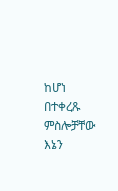ከሆነ በተቀረጹ ምስሎቻቸው እኔን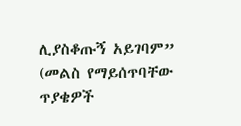ሊያስቆጡኝ አይገባም” (መልስ የማይሰጥባቸው ጥያቄዎች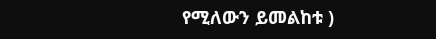የሚለውን ይመልከቱ )